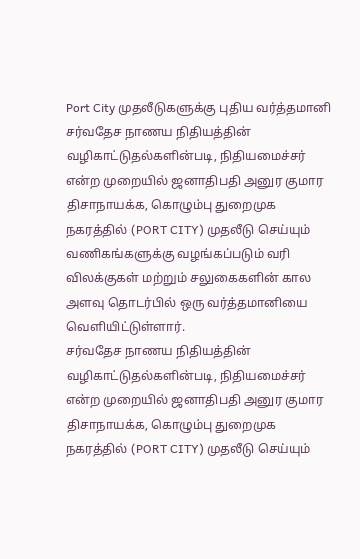Port City முதலீடுகளுக்கு புதிய வர்த்தமானி
சர்வதேச நாணய நிதியத்தின் வழிகாட்டுதல்களின்படி, நிதியமைச்சர் என்ற முறையில் ஜனாதிபதி அனுர குமார திசாநாயக்க, கொழும்பு துறைமுக நகரத்தில் (PORT CITY) முதலீடு செய்யும் வணிகங்களுக்கு வழங்கப்படும் வரி விலக்குகள் மற்றும் சலுகைகளின் கால அளவு தொடர்பில் ஒரு வர்த்தமானியை வெளியிட்டுள்ளார்.
சர்வதேச நாணய நிதியத்தின் வழிகாட்டுதல்களின்படி, நிதியமைச்சர் என்ற முறையில் ஜனாதிபதி அனுர குமார திசாநாயக்க, கொழும்பு துறைமுக நகரத்தில் (PORT CITY) முதலீடு செய்யும்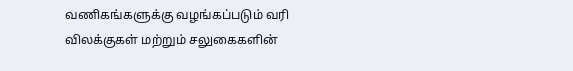வணிகங்களுக்கு வழங்கப்படும் வரி விலக்குகள் மற்றும் சலுகைகளின்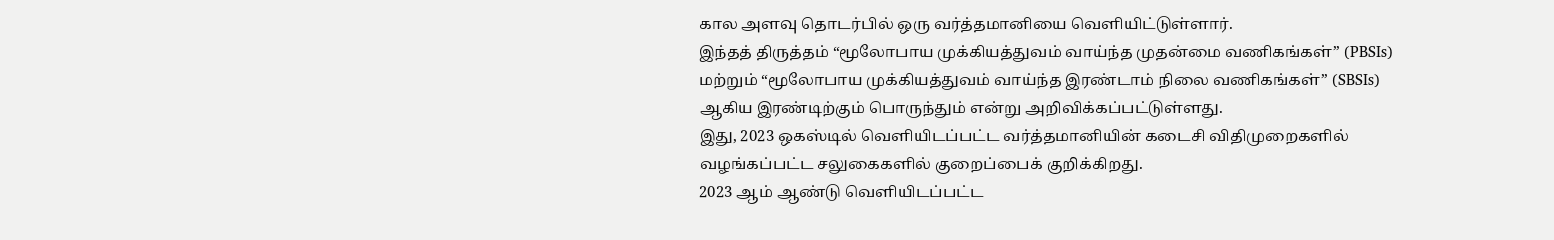கால அளவு தொடர்பில் ஒரு வர்த்தமானியை வெளியிட்டுள்ளார்.
இந்தத் திருத்தம் “மூலோபாய முக்கியத்துவம் வாய்ந்த முதன்மை வணிகங்கள்” (PBSIs) மற்றும் “மூலோபாய முக்கியத்துவம் வாய்ந்த இரண்டாம் நிலை வணிகங்கள்” (SBSIs) ஆகிய இரண்டிற்கும் பொருந்தும் என்று அறிவிக்கப்பட்டுள்ளது.
இது, 2023 ஒகஸ்டில் வெளியிடப்பட்ட வர்த்தமானியின் கடைசி விதிமுறைகளில் வழங்கப்பட்ட சலுகைகளில் குறைப்பைக் குறிக்கிறது.
2023 ஆம் ஆண்டு வெளியிடப்பட்ட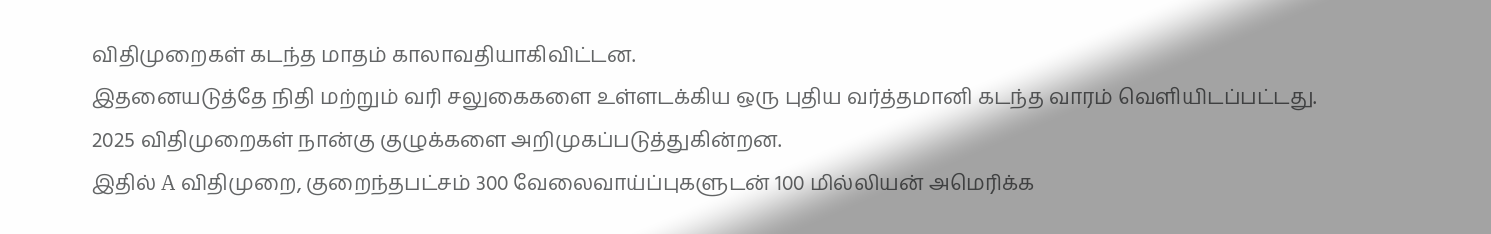விதிமுறைகள் கடந்த மாதம் காலாவதியாகிவிட்டன.
இதனையடுத்தே நிதி மற்றும் வரி சலுகைகளை உள்ளடக்கிய ஒரு புதிய வர்த்தமானி கடந்த வாரம் வெளியிடப்பட்டது. 2025 விதிமுறைகள் நான்கு குழுக்களை அறிமுகப்படுத்துகின்றன.
இதில் A விதிமுறை, குறைந்தபட்சம் 300 வேலைவாய்ப்புகளுடன் 100 மில்லியன் அமெரிக்க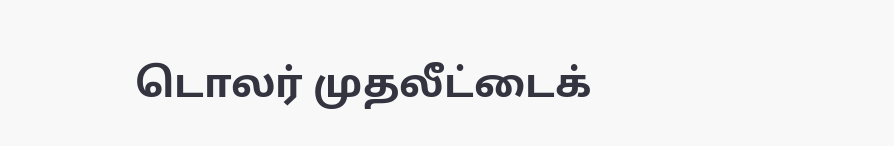டொலர் முதலீட்டைக்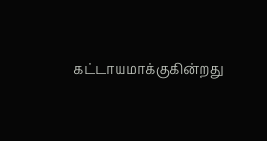கட்டாயமாக்குகின்றது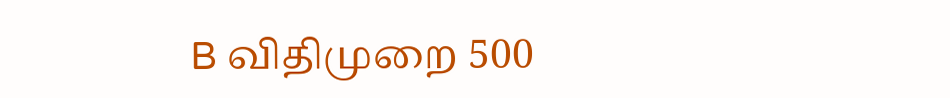B விதிமுறை 500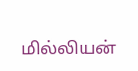மில்லியன்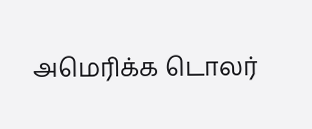அமெரிக்க டொலர்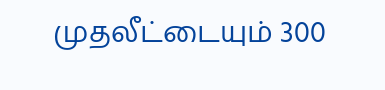முதலீட்டையும் 300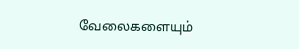வேலைகளையும்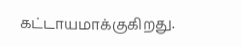கட்டாயமாக்குகிறது.